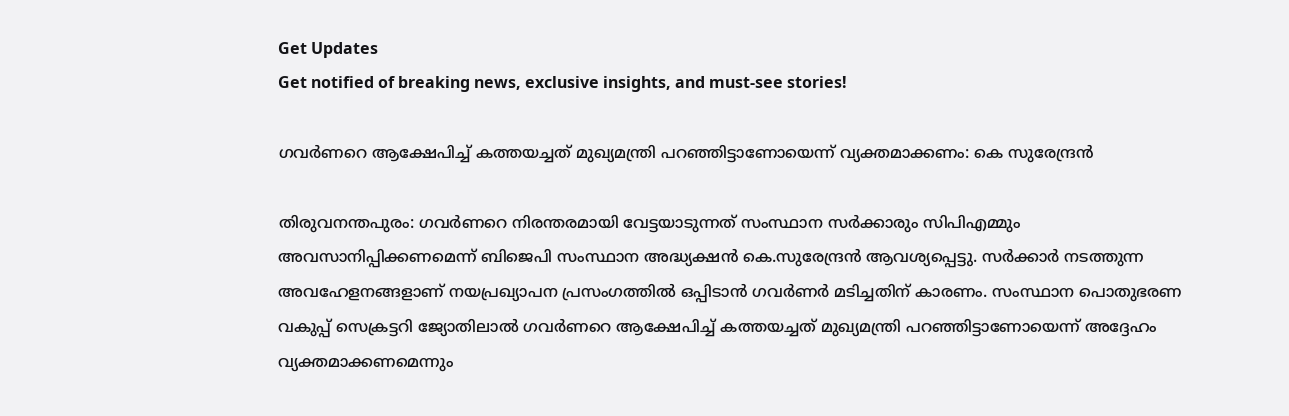Get Updates
Get notified of breaking news, exclusive insights, and must-see stories!

ഗവർണറെ ആക്ഷേപിച്ച് കത്തയച്ചത് മുഖ്യമന്ത്രി പറഞ്ഞിട്ടാണോയെന്ന് വ്യക്തമാക്കണം: കെ സുരേന്ദ്രന്‍

തിരുവനന്തപുരം: ഗവർണറെ നിരന്തരമായി വേട്ടയാടുന്നത് സംസ്ഥാന സർക്കാരും സിപിഎമ്മും അവസാനിപ്പിക്കണമെന്ന് ബിജെപി സംസ്ഥാന അദ്ധ്യക്ഷൻ കെ.സുരേന്ദ്രൻ ആവശ്യപ്പെട്ടു. സർക്കാർ നടത്തുന്ന അവഹേളനങ്ങളാണ് നയപ്രഖ്യാപന പ്രസംഗത്തിൽ ഒപ്പിടാൻ ഗവർണർ മടിച്ചതിന് കാരണം. സംസ്ഥാന പൊതുഭരണ വകുപ്പ് സെക്രട്ടറി ജ്യോതിലാൽ ഗവർണറെ ആക്ഷേപിച്ച് കത്തയച്ചത് മുഖ്യമന്ത്രി പറഞ്ഞിട്ടാണോയെന്ന് അദ്ദേഹം വ്യക്തമാക്കണമെന്നും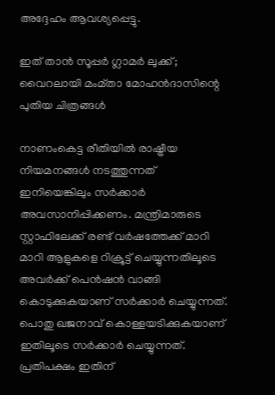അദ്ദേഹം ആവശ്യപ്പെട്ടു.

ഇത് താന്‍ സൂപ്പർ ഗ്ലാമർ ലുക്ക്; വൈറലായി മംമ്താ മോഹന്‍ദാസിന്റെ പുതിയ ചിത്രങ്ങള്‍

നാണംകെട്ട രീതിയിൽ രാഷ്ട്രീയ നിയമനങ്ങൾ നടത്തുന്നത് ഇനിയെങ്കിലും സർക്കാർ അവസാനിപ്പിക്കണം. മന്ത്രിമാരുടെ സ്റ്റാഫിലേക്ക് രണ്ട് വർഷത്തേക്ക് മാറി മാറി ആളുകളെ റിക്രൂട്ട് ചെയ്യുന്നതിലൂടെ അവർക്ക് പെൻഷൻ വാങ്ങി കൊടുക്കുകയാണ് സർക്കാർ ചെയ്യുന്നത്. പൊതു ഖജനാവ് കൊള്ളയടിക്കുകയാണ് ഇതിലൂടെ സർക്കാർ ചെയ്യുന്നത്. പ്രതിപക്ഷം ഇതിന്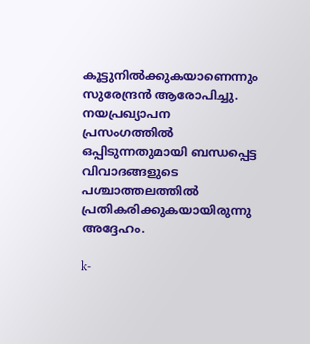കൂട്ടുനിൽക്കുകയാണെന്നും സുരേന്ദ്രൻ ആരോപിച്ചു. നയപ്രഖ്യാപന പ്രസംഗത്തില്‍ ഒപ്പിടുന്നതുമായി ബന്ധപ്പെട്ട വിവാദങ്ങളുടെ പശ്ചാത്തലത്തില്‍ പ്രതികരിക്കുകയായിരുന്നു അദ്ദേഹം.

k-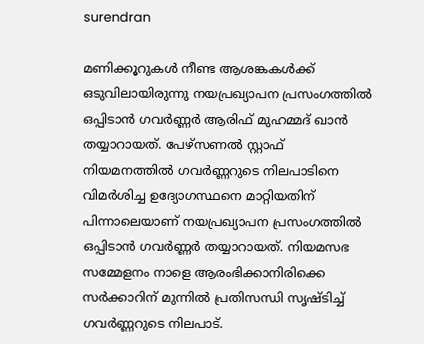surendran

മണിക്കൂറുകള്‍ നീണ്ട ആശങ്കകള്‍ക്ക് ഒടുവിലായിരുന്നു നയപ്രഖ്യാപന പ്രസംഗത്തില്‍ ഒപ്പിടാന്‍ ഗവർണ്ണർ ആരിഫ് മുഹമ്മദ് ഖാന്‍ തയ്യാറായത്. പേഴ്സണല്‍ സ്റ്റാഫ് നിയമനത്തില്‍ ഗവർണ്ണറുടെ നിലപാടിനെ വിമർശിച്ച ഉദ്യോഗസ്ഥനെ മാറ്റിയതിന് പിന്നാലെയാണ് നയപ്രഖ്യാപന പ്രസംഗത്തില്‍ ഒപ്പിടാന്‍ ഗവർണ്ണർ തയ്യാറായത്. നിയമസഭ സമ്മേളനം നാളെ ആരംഭിക്കാനിരിക്കെ സർക്കാറിന് മുന്നില്‍ പ്രതിസന്ധി സൃഷ്ടിച്ച് ഗവർണ്ണറുടെ നിലപാട്.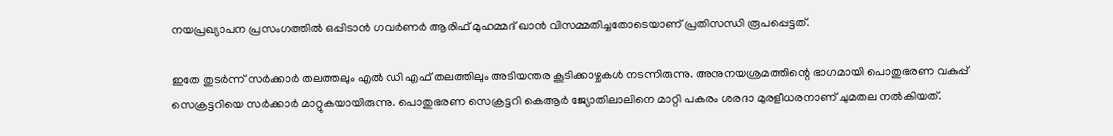നയപ്രഖ്യാപന പ്രസംഗത്തിൽ ഒപ്പിടാൻ ഗവർണർ ആരിഫ് മുഹമ്മദ് ഖാൻ വിസമ്മതിച്ചതോടെയാണ് പ്രതിസന്ധി രൂപപ്പെട്ടത്.

ഇതേ തുടർന്ന് സർക്കാർ തലത്തലും എല്‍ ഡി എഫ് തലത്തിലും അടിയന്തര കൂടിക്കാഴ്ചകള്‍ നടന്നിരുന്നു. അനുനയശ്രമത്തിന്റെ ഭാഗമായി പൊതുഭരണ വകുപ്പ് സെക്രട്ടറിയെ സർക്കാർ മാറ്റുകയായിരുന്നു. പൊതുഭരണ സെക്രട്ടറി കെആർ ജ്യോതിലാലിനെ മാറ്റി പകരം ശരദാ മുരളീധരനാണ് ചുമതല നല്‍കിയത്.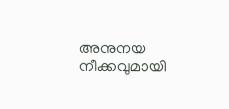അനുനയ നീക്കവുമായി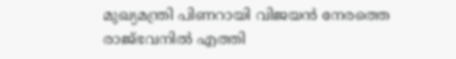മുഖ്യമന്ത്രി പിണറായി വിജയന്‍ നേരത്തെ രാജ്ഭവനില്‍ എത്തി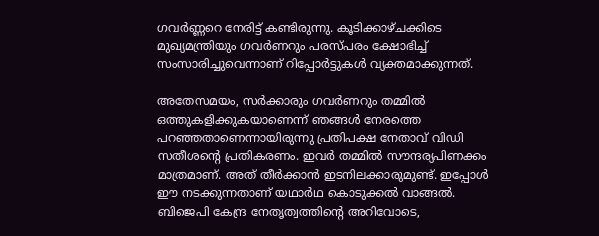ഗവർണ്ണറെ നേരിട്ട് കണ്ടിരുന്നു. കൂടിക്കാഴ്ചക്കിടെ മുഖ്യമന്ത്രിയും ഗവർണറും പരസ്പരം ക്ഷോഭിച്ച് സംസാരിച്ചുവെന്നാണ് റിപ്പോർട്ടുകള്‍ വ്യക്തമാക്കുന്നത്.

അതേസമയം, സർക്കാരും ഗവർണറും തമ്മിൽ ഒത്തുകളിക്കുകയാണെന്ന് ഞങ്ങൾ നേരത്തെ പറഞ്ഞതാണെന്നായിരുന്നു പ്രതിപക്ഷ നേതാവ് വിഡി സതീശന്റെ പ്രതികരണം. ഇവർ തമ്മിൽ സൗന്ദര്യപിണക്കം മാത്രമാണ്. അത് തീർക്കാൻ ഇടനിലക്കാരുമുണ്ട്. ഇപ്പോൾ ഈ നടക്കുന്നതാണ് യഥാർഥ കൊടുക്കൽ വാങ്ങൽ. ബിജെപി കേന്ദ്ര നേതൃത്വത്തിന്റെ അറിവോടെ,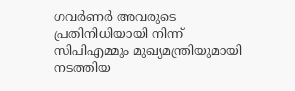ഗവർണർ അവരുടെ പ്രതിനിധിയായി നിന്ന് സിപിഎമ്മും മുഖ്യമന്ത്രിയുമായി നടത്തിയ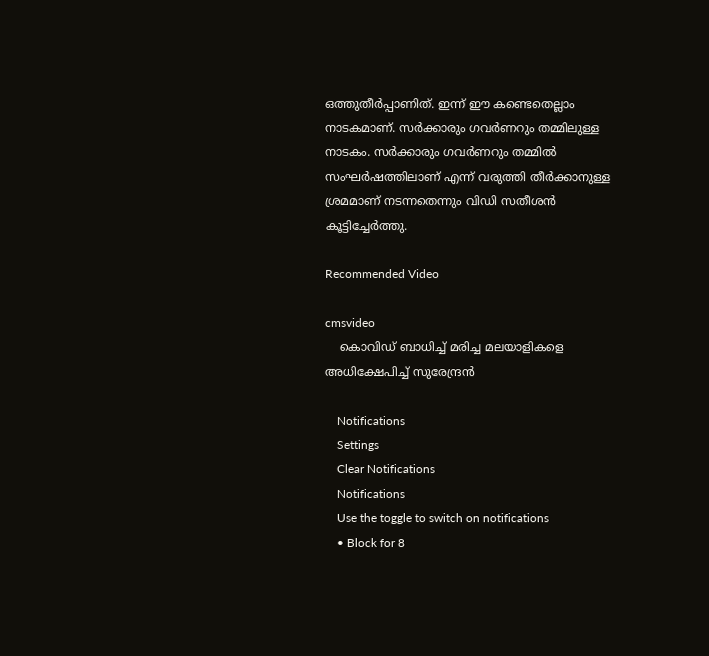ഒത്തുതീർപ്പാണിത്. ഇന്ന് ഈ കണ്ടെതെല്ലാം നാടകമാണ്. സർക്കാരും ഗവർണറും തമ്മിലുള്ള നാടകം. സർക്കാരും ഗവർണറും തമ്മിൽ സംഘർഷത്തിലാണ് എന്ന് വരുത്തി തീർക്കാനുള്ള ശ്രമമാണ് നടന്നതെന്നും വിഡി സതീശന്‍ കൂട്ടിച്ചേർത്തു.

Recommended Video

cmsvideo
    കൊവിഡ് ബാധിച്ച് മരിച്ച മലയാളികളെ അധിക്ഷേപിച്ച് സുരേന്ദ്രന്‍

    Notifications
    Settings
    Clear Notifications
    Notifications
    Use the toggle to switch on notifications
    • Block for 8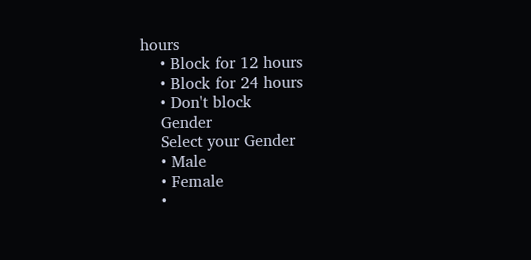hours
    • Block for 12 hours
    • Block for 24 hours
    • Don't block
    Gender
    Select your Gender
    • Male
    • Female
    •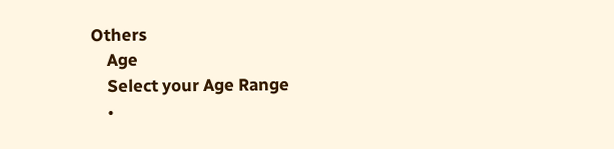Others
    Age
    Select your Age Range
    •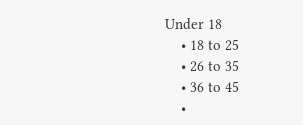Under 18
    • 18 to 25
    • 26 to 35
    • 36 to 45
    •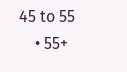45 to 55
    • 55+